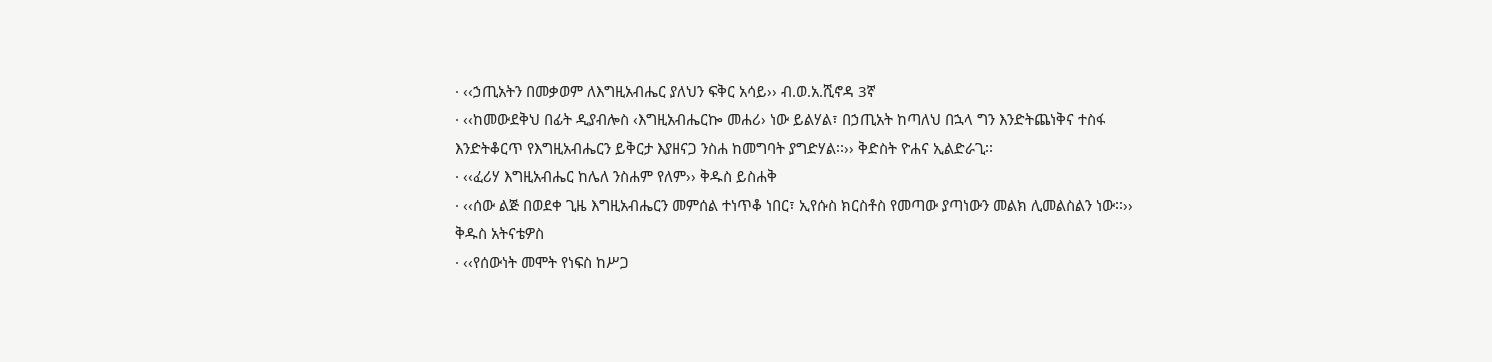· ‹‹ኃጢአትን በመቃወም ለእግዚአብሔር ያለህን ፍቅር አሳይ›› ብ.ወ.አ.ሺኖዳ 3ኛ
· ‹‹ከመውደቅህ በፊት ዲያብሎስ ‹እግዚአብሔርኰ መሐሪ› ነው ይልሃል፣ በኃጢአት ከጣለህ በኋላ ግን እንድትጨነቅና ተስፋ እንድትቆርጥ የእግዚአብሔርን ይቅርታ እያዘናጋ ንስሐ ከመግባት ያግድሃል፡፡›› ቅድስት ዮሐና ኢልድራጊ፡፡
· ‹‹ፈሪሃ እግዚአብሔር ከሌለ ንስሐም የለም›› ቅዱስ ይስሐቅ
· ‹‹ሰው ልጅ በወደቀ ጊዜ እግዚአብሔርን መምሰል ተነጥቆ ነበር፣ ኢየሱስ ክርስቶስ የመጣው ያጣነውን መልክ ሊመልስልን ነው፡፡›› ቅዱስ አትናቴዎስ
· ‹‹የሰውነት መሞት የነፍስ ከሥጋ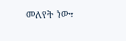መለየት ነው፣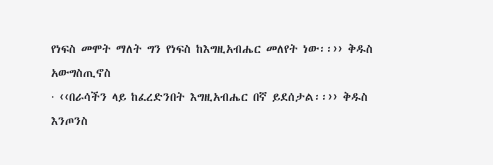የነፍስ መሞት ማለት ግን የነፍስ ከእግዚአብሔር መለየት ነው፡፡›› ቅዱስ አውግስጢኖስ
· ‹‹በራሳችን ላይ ከፈረድንበት እግዚአብሔር በኛ ይደሰታል፡፡›› ቅዱስ እንጦንስ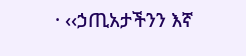· ‹‹ኃጢአታችንን እኛ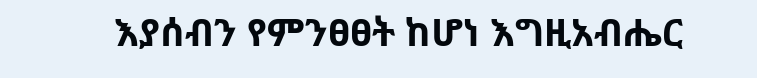እያሰብን የምንፀፀት ከሆነ እግዚአብሔር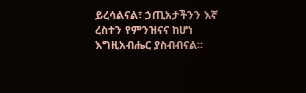ይረሳልናል፣ ኃጢአታችንን እኛ ረስተን የምንዝናና ከሆነ እግዚአብሔር ያስብብናል፡፡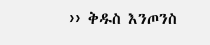›› ቅዱስ እንጦንስ